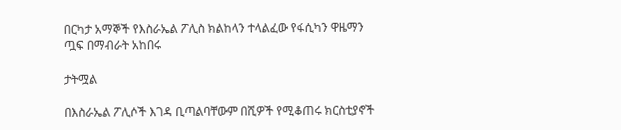በርካታ አማኞች የእስራኤል ፖሊስ ክልከላን ተላልፈው የፋሲካን ዋዜማን ጧፍ በማብራት አከበሩ

ታትሟል

በእስራኤል ፖሊሶች እገዳ ቢጣልባቸውም በሺዎች የሚቆጠሩ ክርስቲያኖች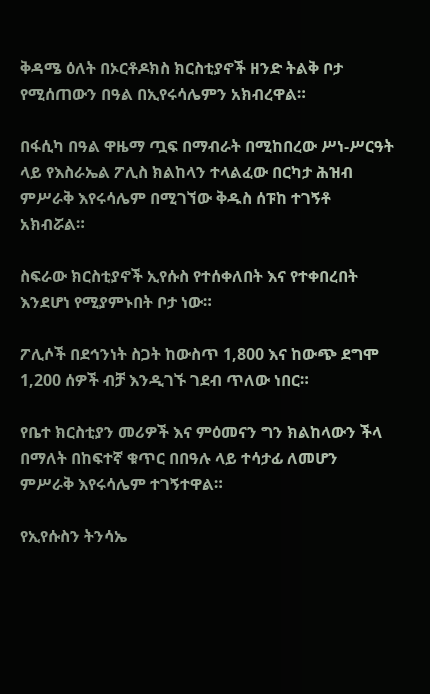ቅዳሜ ዕለት በኦርቶዶክስ ክርስቲያኖች ዘንድ ትልቅ ቦታ የሚሰጠውን በዓል በኢየሩሳሌምን አክብረዋል።

በፋሲካ በዓል ዋዜማ ጧፍ በማብራት በሚከበረው ሥነ-ሥርዓት ላይ የእስራኤል ፖሊስ ክልከላን ተላልፈው በርካታ ሕዝብ ምሥራቅ እየሩሳሌም በሚገኘው ቅዱስ ሰፑከ ተገኝቶ አክብሯል።

ስፍራው ክርስቲያኖች ኢየሱስ የተሰቀለበት እና የተቀበረበት እንደሆነ የሚያምኑበት ቦታ ነው።

ፖሊሶች በደኅንነት ስጋት ከውስጥ 1,800 እና ከውጭ ደግሞ 1,200 ሰዎች ብቻ እንዲገኙ ገደብ ጥለው ነበር።

የቤተ ክርስቲያን መሪዎች እና ምዕመናን ግን ክልከላውን ችላ በማለት በከፍተኛ ቁጥር በበዓሉ ላይ ተሳታፊ ለመሆን ምሥራቅ እየሩሳሌም ተገኝተዋል።

የኢየሱስን ትንሳኤ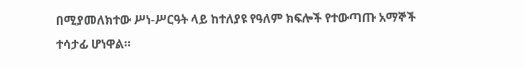በሚያመለክተው ሥነ-ሥርዓት ላይ ከተለያዩ የዓለም ክፍሎች የተውጣጡ አማኞች ተሳታፊ ሆነዋል።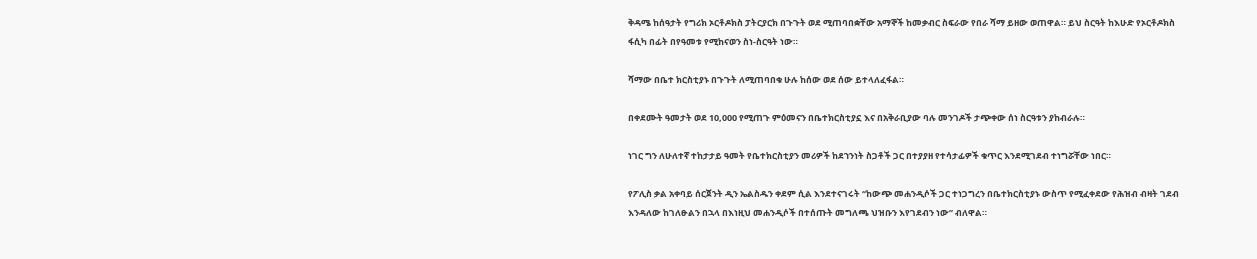ቅዳሜ ከሰዓታት የግሪክ ኦርቶዶክስ ፓትርያርክ በጉጉት ወደ ሚጠባበቋቸው አማኞች ከመቃብር ስፍራው የበራ ሻማ ይዘው ወጠዋል። ይህ ስርዓት ከእሁድ የኦርቶዶክስ ፋሲካ በፊት በየዓመቱ የሚከናወን ስነ-ስርዓት ነው።

ሻማው በቤተ ክርስቲያኑ በጉጉት ለሚጠባበቁ ሁሉ ከሰው ወደ ሰው ይተላለፈፋል።

በቀደሙት ዓመታት ወደ 10,000 የሚጠጉ ምዕመናን በቤተክርስቲያኗ እና በአቅራቢያው ባሉ መንገዶች ታጭቀው ሰነ ስርዓቱን ያከብራሉ።

ነገር ግን ለሁለተኛ ተከታታይ ዓመት የቤተክርስቲያን መሪዎች ከደኀንነት ስጋቶች ጋር በተያያዘ የተሳታፊዎች ቁጥር እንደሚገደብ ተነግሯቸው ነበር።

የፖሊስ ቃል አቀባይ ሰርጀንት ዲን ኤልስዱን ቀደም ሲል እንደተናገሩት “ከውጭ መሐንዲሶች ጋር ተነጋግረን በቤተክርስቲያኑ ውስጥ የሚፈቀደው የሕዝብ ብዛት ገደብ እንዳለው ከገለፁልን በኋላ በእነዚህ መሐንዲሶች በተሰጡት መግለጫ ህዝቡን እየገደብን ነው” ብለዋል።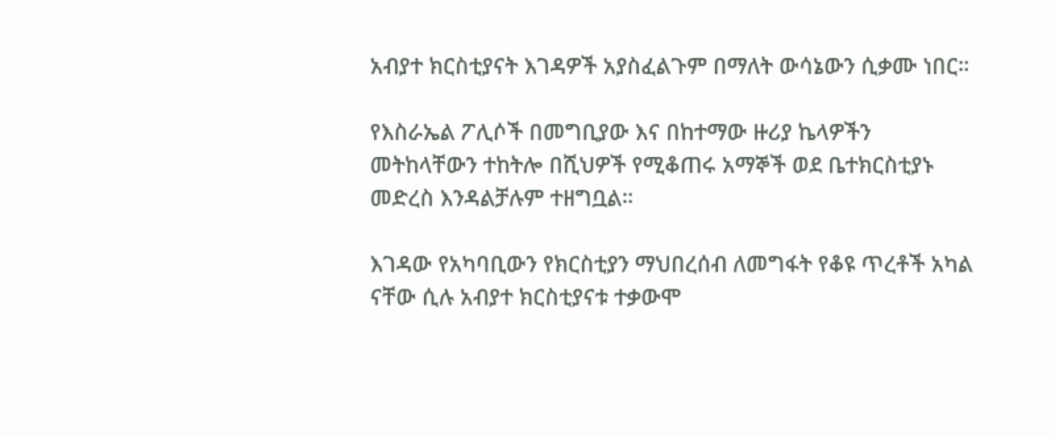አብያተ ክርስቲያናት እገዳዎች አያስፈልጉም በማለት ውሳኔውን ሲቃሙ ነበር።

የእስራኤል ፖሊሶች በመግቢያው እና በከተማው ዙሪያ ኬላዎችን መትከላቸውን ተከትሎ በሺህዎች የሚቆጠሩ አማኞች ወደ ቤተክርስቲያኑ መድረስ እንዳልቻሉም ተዘግቧል።

እገዳው የአካባቢውን የክርስቲያን ማህበረሰብ ለመግፋት የቆዩ ጥረቶች አካል ናቸው ሲሉ አብያተ ክርስቲያናቱ ተቃውሞ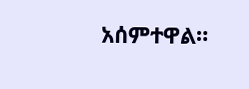አሰምተዋል።